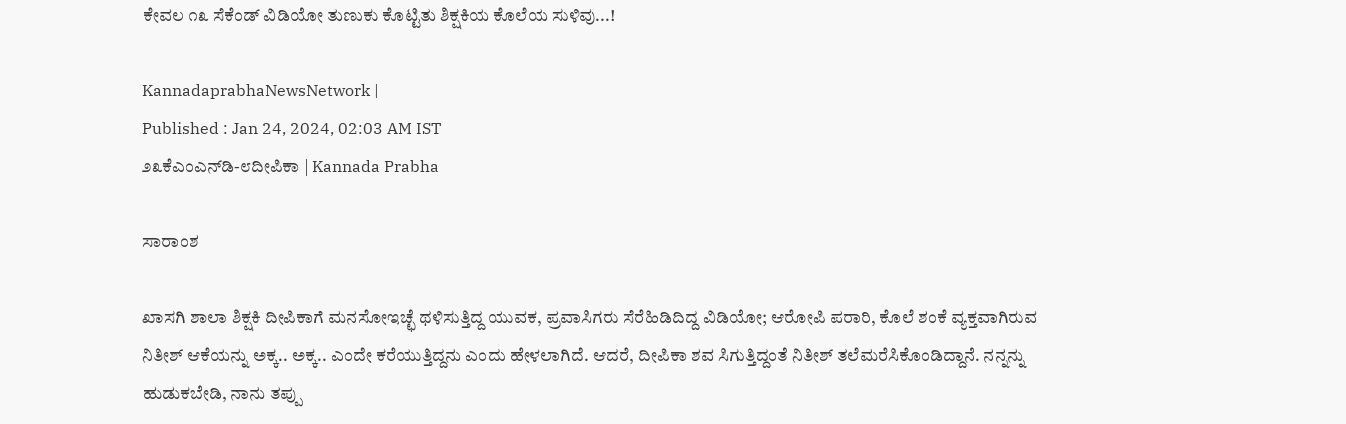ಕೇವಲ ೧೩ ಸೆಕೆಂಡ್ ವಿಡಿಯೋ ತುಣುಕು ಕೊಟ್ಟಿತು ಶಿಕ್ಷಕಿಯ ಕೊಲೆಯ ಸುಳಿವು...!

KannadaprabhaNewsNetwork |
Published : Jan 24, 2024, 02:03 AM IST
೨೩ಕೆಎಂಎನ್‌ಡಿ-೮ದೀಪಿಕಾ | Kannada Prabha

ಸಾರಾಂಶ

ಖಾಸಗಿ ಶಾಲಾ ಶಿಕ್ಷಕಿ ದೀಪಿಕಾಗೆ ಮನಸೋಇಚ್ಛೆ ಥಳಿಸುತ್ತಿದ್ದ ಯುವಕ, ಪ್ರವಾಸಿಗರು ಸೆರೆಹಿಡಿದಿದ್ದ ವಿಡಿಯೋ; ಆರೋಪಿ ಪರಾರಿ, ಕೊಲೆ ಶಂಕೆ ವ್ಯಕ್ತವಾಗಿರುವ ನಿತೀಶ್‌ ಆಕೆಯನ್ನು ಅಕ್ಕ.. ಅಕ್ಕ.. ಎಂದೇ ಕರೆಯುತ್ತಿದ್ದನು ಎಂದು ಹೇಳಲಾಗಿದೆ. ಆದರೆ, ದೀಪಿಕಾ ಶವ ಸಿಗುತ್ತಿದ್ದಂತೆ ನಿತೀಶ್ ತಲೆಮರೆಸಿಕೊಂಡಿದ್ದಾನೆ. ನನ್ನನ್ನು ಹುಡುಕಬೇಡಿ, ನಾನು ತಪ್ಪು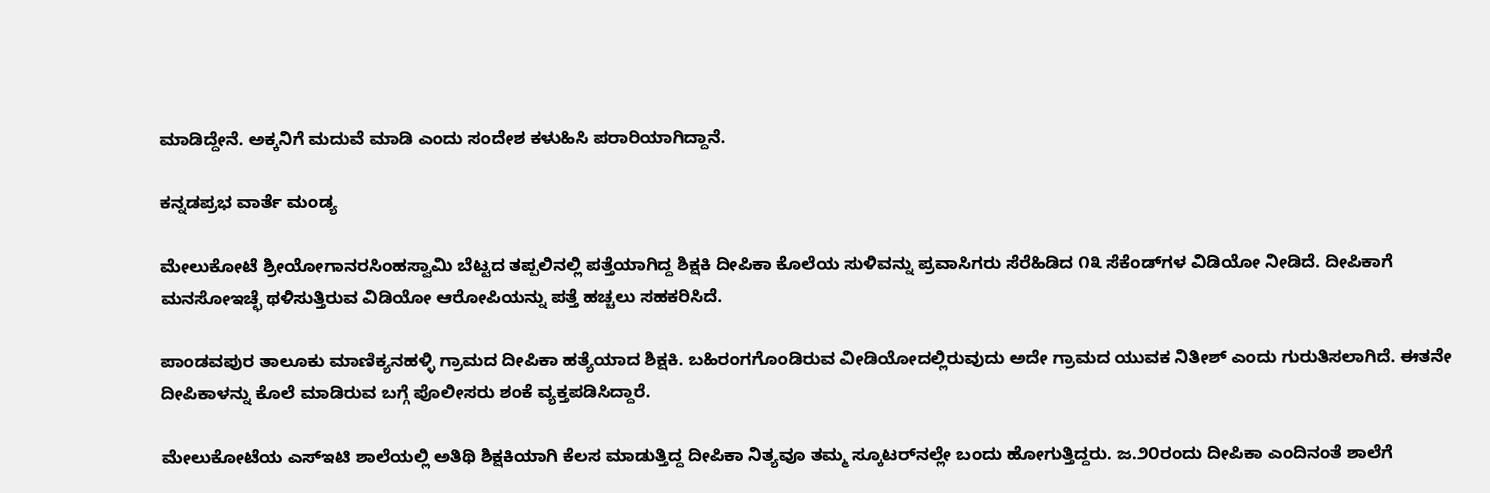ಮಾಡಿದ್ದೇನೆ. ಅಕ್ಕನಿಗೆ ಮದುವೆ ಮಾಡಿ ಎಂದು ಸಂದೇಶ ಕಳುಹಿಸಿ ಪರಾರಿಯಾಗಿದ್ದಾನೆ.

ಕನ್ನಡಪ್ರಭ ವಾರ್ತೆ ಮಂಡ್ಯ

ಮೇಲುಕೋಟೆ ಶ್ರೀಯೋಗಾನರಸಿಂಹಸ್ವಾಮಿ ಬೆಟ್ಟದ ತಪ್ಪಲಿನಲ್ಲಿ ಪತ್ತೆಯಾಗಿದ್ದ ಶಿಕ್ಷಕಿ ದೀಪಿಕಾ ಕೊಲೆಯ ಸುಳಿವನ್ನು ಪ್ರವಾಸಿಗರು ಸೆರೆಹಿಡಿದ ೧೩ ಸೆಕೆಂಡ್‌ಗಳ ವಿಡಿಯೋ ನೀಡಿದೆ. ದೀಪಿಕಾಗೆ ಮನಸೋಇಚ್ಛೆ ಥಳಿಸುತ್ತಿರುವ ವಿಡಿಯೋ ಆರೋಪಿಯನ್ನು ಪತ್ತೆ ಹಚ್ಚಲು ಸಹಕರಿಸಿದೆ.

ಪಾಂಡವಪುರ ತಾಲೂಕು ಮಾಣಿಕ್ಯನಹಳ್ಳಿ ಗ್ರಾಮದ ದೀಪಿಕಾ ಹತ್ಯೆಯಾದ ಶಿಕ್ಷಕಿ. ಬಹಿರಂಗಗೊಂಡಿರುವ ವೀಡಿಯೋದಲ್ಲಿರುವುದು ಅದೇ ಗ್ರಾಮದ ಯುವಕ ನಿತೀಶ್ ಎಂದು ಗುರುತಿಸಲಾಗಿದೆ. ಈತನೇ ದೀಪಿಕಾಳನ್ನು ಕೊಲೆ ಮಾಡಿರುವ ಬಗ್ಗೆ ಪೊಲೀಸರು ಶಂಕೆ ವ್ಯಕ್ತಪಡಿಸಿದ್ದಾರೆ.

ಮೇಲುಕೋಟೆಯ ಎಸ್‌ಇಟಿ ಶಾಲೆಯಲ್ಲಿ ಅತಿಥಿ ಶಿಕ್ಷಕಿಯಾಗಿ ಕೆಲಸ ಮಾಡುತ್ತಿದ್ದ ದೀಪಿಕಾ ನಿತ್ಯವೂ ತಮ್ಮ ಸ್ಕೂಟರ್‌ನಲ್ಲೇ ಬಂದು ಹೋಗುತ್ತಿದ್ದರು. ಜ.೨೦ರಂದು ದೀಪಿಕಾ ಎಂದಿನಂತೆ ಶಾಲೆಗೆ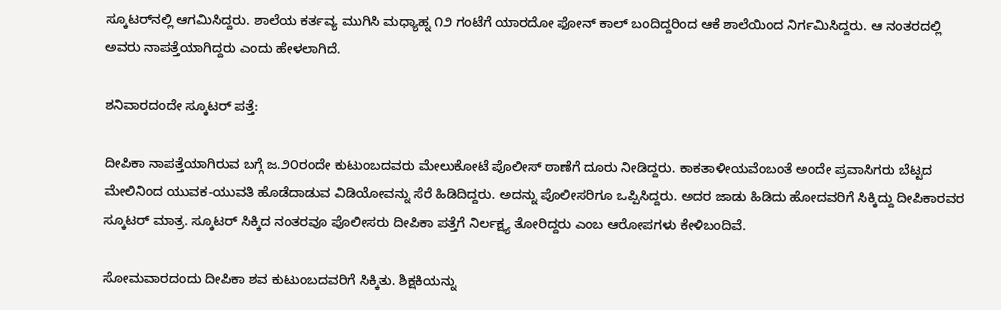ಸ್ಕೂಟರ್‌ನಲ್ಲಿ ಆಗಮಿಸಿದ್ದರು. ಶಾಲೆಯ ಕರ್ತವ್ಯ ಮುಗಿಸಿ ಮಧ್ಯಾಹ್ನ ೧೨ ಗಂಟೆಗೆ ಯಾರದೋ ಫೋನ್ ಕಾಲ್ ಬಂದಿದ್ದರಿಂದ ಆಕೆ ಶಾಲೆಯಿಂದ ನಿರ್ಗಮಿಸಿದ್ದರು. ಆ ನಂತರದಲ್ಲಿ ಅವರು ನಾಪತ್ತೆಯಾಗಿದ್ದರು ಎಂದು ಹೇಳಲಾಗಿದೆ.

ಶನಿವಾರದಂದೇ ಸ್ಕೂಟರ್ ಪತ್ತೆ:

ದೀಪಿಕಾ ನಾಪತ್ತೆಯಾಗಿರುವ ಬಗ್ಗೆ ಜ.೨೦ರಂದೇ ಕುಟುಂಬದವರು ಮೇಲುಕೋಟೆ ಪೊಲೀಸ್ ಠಾಣೆಗೆ ದೂರು ನೀಡಿದ್ದರು. ಕಾಕತಾಳೀಯವೆಂಬಂತೆ ಅಂದೇ ಪ್ರವಾಸಿಗರು ಬೆಟ್ಟದ ಮೇಲಿನಿಂದ ಯುವಕ-ಯುವತಿ ಹೊಡೆದಾಡುವ ವಿಡಿಯೋವನ್ನು ಸೆರೆ ಹಿಡಿದಿದ್ದರು. ಅದನ್ನು ಪೊಲೀಸರಿಗೂ ಒಪ್ಪಿಸಿದ್ದರು. ಅದರ ಜಾಡು ಹಿಡಿದು ಹೋದವರಿಗೆ ಸಿಕ್ಕಿದ್ದು ದೀಪಿಕಾರವರ ಸ್ಕೂಟರ್ ಮಾತ್ರ. ಸ್ಕೂಟರ್ ಸಿಕ್ಕಿದ ನಂತರವೂ ಪೊಲೀಸರು ದೀಪಿಕಾ ಪತ್ತೆಗೆ ನಿರ್ಲಕ್ಷ್ಯ ತೋರಿದ್ದರು ಎಂಬ ಆರೋಪಗಳು ಕೇಳಿಬಂದಿವೆ.

ಸೋಮವಾರದಂದು ದೀಪಿಕಾ ಶವ ಕುಟುಂಬದವರಿಗೆ ಸಿಕ್ಕಿತು. ಶಿಕ್ಷಕಿಯನ್ನು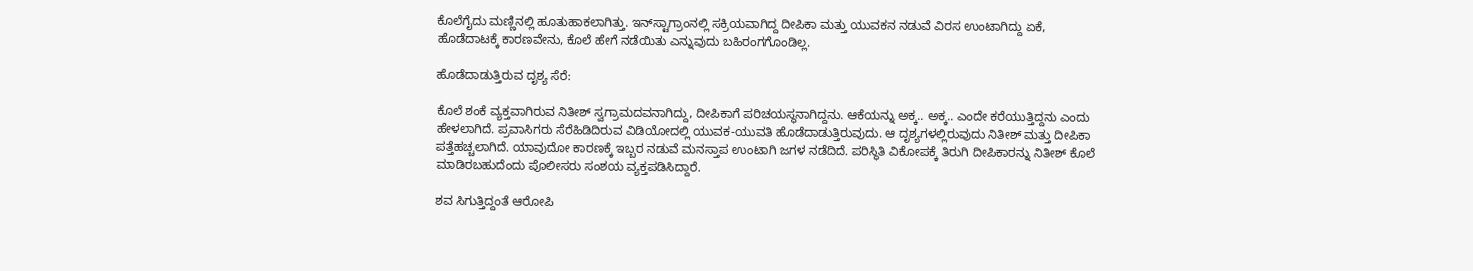ಕೊಲೆಗೈದು ಮಣ್ಣಿನಲ್ಲಿ ಹೂತುಹಾಕಲಾಗಿತ್ತು. ಇನ್‌ಸ್ಟಾಗ್ರಾಂನಲ್ಲಿ ಸಕ್ರಿಯವಾಗಿದ್ದ ದೀಪಿಕಾ ಮತ್ತು ಯುವಕನ ನಡುವೆ ವಿರಸ ಉಂಟಾಗಿದ್ದು ಏಕೆ, ಹೊಡೆದಾಟಕ್ಕೆ ಕಾರಣವೇನು, ಕೊಲೆ ಹೇಗೆ ನಡೆಯಿತು ಎನ್ನುವುದು ಬಹಿರಂಗಗೊಂಡಿಲ್ಲ.

ಹೊಡೆದಾಡುತ್ತಿರುವ ದೃಶ್ಯ ಸೆರೆ:

ಕೊಲೆ ಶಂಕೆ ವ್ಯಕ್ತವಾಗಿರುವ ನಿತೀಶ್ ಸ್ವಗ್ರಾಮದವನಾಗಿದ್ದು, ದೀಪಿಕಾಗೆ ಪರಿಚಯಸ್ಥನಾಗಿದ್ದನು. ಆಕೆಯನ್ನು ಅಕ್ಕ.. ಅಕ್ಕ.. ಎಂದೇ ಕರೆಯುತ್ತಿದ್ದನು ಎಂದು ಹೇಳಲಾಗಿದೆ. ಪ್ರವಾಸಿಗರು ಸೆರೆಹಿಡಿದಿರುವ ವಿಡಿಯೋದಲ್ಲಿ ಯುವಕ-ಯುವತಿ ಹೊಡೆದಾಡುತ್ತಿರುವುದು. ಆ ದೃಶ್ಯಗಳಲ್ಲಿರುವುದು ನಿತೀಶ್ ಮತ್ತು ದೀಪಿಕಾ ಪತ್ತೆಹಚ್ಚಲಾಗಿದೆ. ಯಾವುದೋ ಕಾರಣಕ್ಕೆ ಇಬ್ಬರ ನಡುವೆ ಮನಸ್ತಾಪ ಉಂಟಾಗಿ ಜಗಳ ನಡೆದಿದೆ. ಪರಿಸ್ಥಿತಿ ವಿಕೋಪಕ್ಕೆ ತಿರುಗಿ ದೀಪಿಕಾರನ್ನು ನಿತೀಶ್ ಕೊಲೆ ಮಾಡಿರಬಹುದೆಂದು ಪೊಲೀಸರು ಸಂಶಯ ವ್ಯಕ್ತಪಡಿಸಿದ್ದಾರೆ.

ಶವ ಸಿಗುತ್ತಿದ್ದಂತೆ ಆರೋಪಿ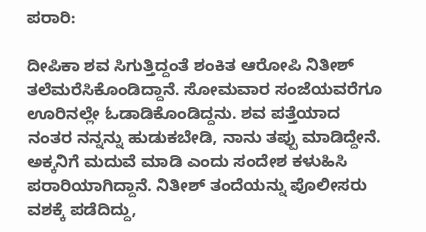ಪರಾರಿ:

ದೀಪಿಕಾ ಶವ ಸಿಗುತ್ತಿದ್ದಂತೆ ಶಂಕಿತ ಆರೋಪಿ ನಿತೀಶ್ ತಲೆಮರೆಸಿಕೊಂಡಿದ್ದಾನೆ. ಸೋಮವಾರ ಸಂಜೆಯವರೆಗೂ ಊರಿನಲ್ಲೇ ಓಡಾಡಿಕೊಂಡಿದ್ದನು. ಶವ ಪತ್ತೆಯಾದ ನಂತರ ನನ್ನನ್ನು ಹುಡುಕಬೇಡಿ, ನಾನು ತಪ್ಪು ಮಾಡಿದ್ದೇನೆ. ಅಕ್ಕನಿಗೆ ಮದುವೆ ಮಾಡಿ ಎಂದು ಸಂದೇಶ ಕಳುಹಿಸಿ ಪರಾರಿಯಾಗಿದ್ದಾನೆ. ನಿತೀಶ್ ತಂದೆಯನ್ನು ಪೊಲೀಸರು ವಶಕ್ಕೆ ಪಡೆದಿದ್ದು,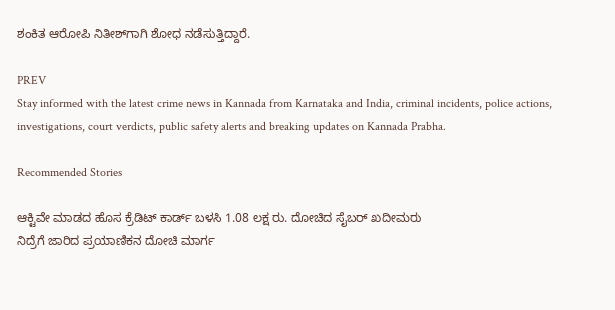ಶಂಕಿತ ಆರೋಪಿ ನಿತೀಶ್‌ಗಾಗಿ ಶೋಧ ನಡೆಸುತ್ತಿದ್ದಾರೆ.

PREV
Stay informed with the latest crime news in Kannada from Karnataka and India, criminal incidents, police actions, investigations, court verdicts, public safety alerts and breaking updates on Kannada Prabha.

Recommended Stories

ಆಕ್ಟಿವೇ ಮಾಡದ ಹೊಸ ಕ್ರೆಡಿಟ್ ಕಾರ್ಡ್‌ ಬಳಸಿ 1.08 ಲಕ್ಷ ರು. ದೋಚಿದ ಸೈಬರ್ ಖದೀಮರು
ನಿದ್ರೆಗೆ ಜಾರಿದ ಪ್ರಯಾಣಿಕನ ದೋಚಿ ಮಾರ್ಗ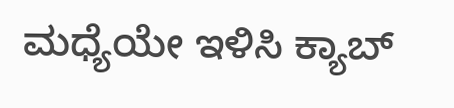ಮಧ್ಯೆಯೇ ಇಳಿಸಿ ಕ್ಯಾಬ್‌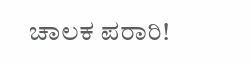ಚಾಲಕ ಪರಾರಿ!